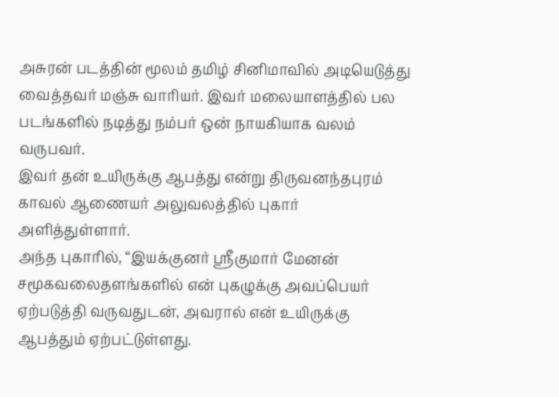அசுரன் படத்தின் மூலம் தமிழ் சினிமாவில் அடியெடுத்து வைத்தவர் மஞ்சு வாரியர். இவர் மலையாளத்தில் பல படங்களில் நடித்து நம்பர் ஒன் நாயகியாக வலம் வருபவர்.
இவர் தன் உயிருக்கு ஆபத்து என்று திருவனந்தபுரம் காவல் ஆணையர் அலுவலத்தில் புகார் அளித்துள்ளார்.
அந்த புகாரில், “இயக்குனர் ஸ்ரீகுமார் மேனன் சமூகவலைதளங்களில் என் புகழுக்கு அவப்பெயர் ஏற்படுத்தி வருவதுடன், அவரால் என் உயிருக்கு ஆபத்தும் ஏற்பட்டுள்ளது.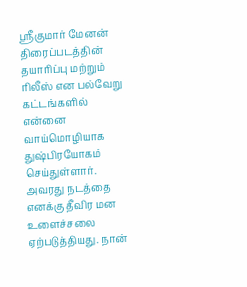ஸ்ரீகுமார் மேனன் திரைப்படத்தின் தயாரிப்பு மற்றும் ரிலீஸ் என பல்வேறு கட்டங்களில் என்னை வாய்மொழியாக துஷ்பிரயோகம் செய்துள்ளார்.
அவரது நடத்தை எனக்கு தீவிர மன உளைச்சலை ஏற்படுத்தியது. நான்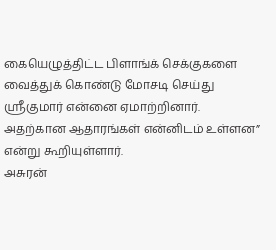கையெழுத்திட்ட பிளாங்க் செக்குகளை வைத்துக் கொண்டு மோசடி செய்து ஸ்ரீகுமார் என்னை ஏமாற்றினார். அதற்கான ஆதாரங்கள் என்னிடம் உள்ளன” என்று கூறியுள்ளார்.
அசுரன்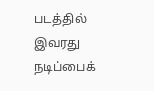படத்தில் இவரது நடிப்பைக்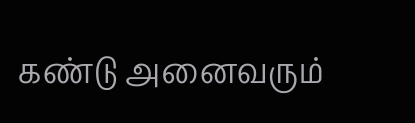கண்டு அனைவரும்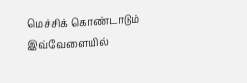மெச்சிக் கொண்டாடும் இவ்வேளையில்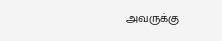அவருக்கு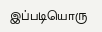இப்படியொரு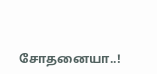சோதனையா..!